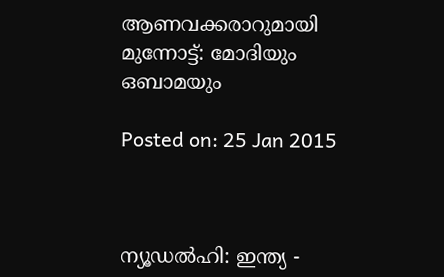ആണവക്കരാറുമായി മുന്നോട്ട്: മോദിയും ഒബാമയും

Posted on: 25 Jan 2015



ന്യൂഡല്‍ഹി: ഇന്ത്യ -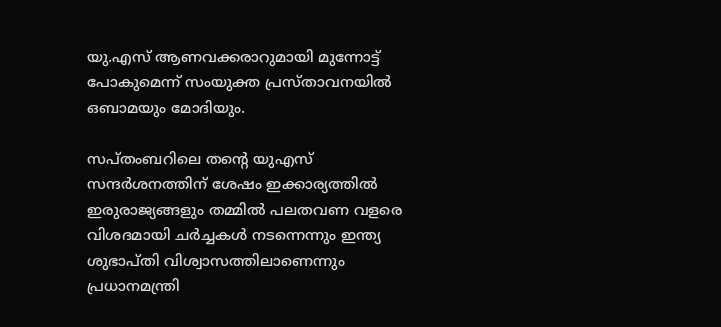യു.എസ് ആണവക്കരാറുമായി മുന്നോട്ട് പോകുമെന്ന് സംയുക്ത പ്രസ്താവനയില്‍ ഒബാമയും മോദിയും.

സപ്തംബറിലെ തന്റെ യുഎസ് സന്ദര്‍ശനത്തിന് ശേഷം ഇക്കാര്യത്തില്‍ ഇരുരാജ്യങ്ങളും തമ്മില്‍ പലതവണ വളരെ വിശദമായി ചര്‍ച്ചകള്‍ നടന്നെന്നും ഇന്ത്യ ശുഭാപ്തി വിശ്വാസത്തിലാണെന്നും പ്രധാനമന്ത്രി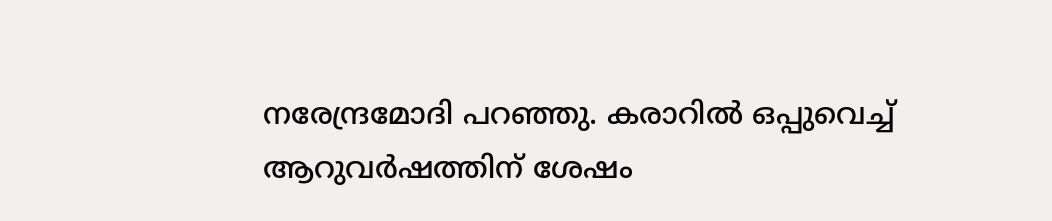നരേന്ദ്രമോദി പറഞ്ഞു. കരാറില്‍ ഒപ്പുവെച്ച് ആറുവര്‍ഷത്തിന് ശേഷം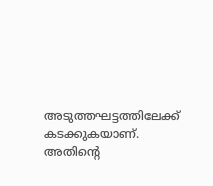അടുത്തഘട്ടത്തിലേക്ക് കടക്കുകയാണ്. അതിന്റെ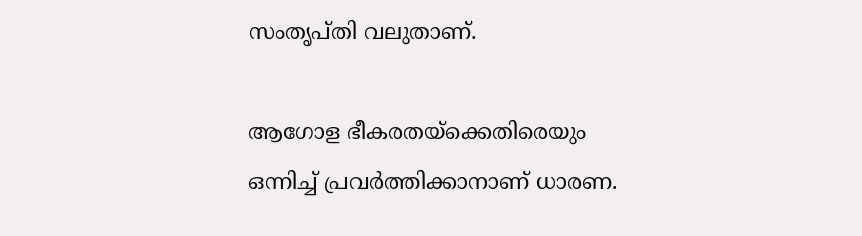സംതൃപ്തി വലുതാണ്.

ആഗോള ഭീകരതയ്‌ക്കെതിരെയും ഒന്നിച്ച് പ്രവര്‍ത്തിക്കാനാണ് ധാരണ.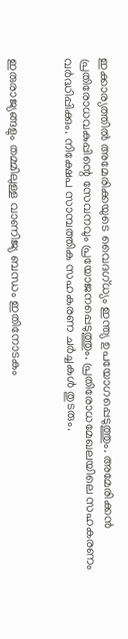ഇക്കാര്യത്തില്‍ അമേരിക്കയുടെ വൈദഗ്ധ്യം ഇന്ത്യ ഉപയോഗപ്പെടുത്തും. അമേരിക്കന്‍ പ്രതിരോധവകുപ്പിന്റെ സേവനവും പ്രയോജനപ്പെടുത്തും. പ്രതിരോധമേഖലയിലെ സഹകരണം വര്‍ദ്ധിപ്പിക്കും. നിക്ഷേപ സാമ്പത്തിക സഹകരണ ചര്‍ച്ചകള്‍ തുടരും.


ഇരുരാജ്യങ്ങളും തമ്മിലുള്ള വാണിജ്യ ബന്ധം ഇതിനോടകം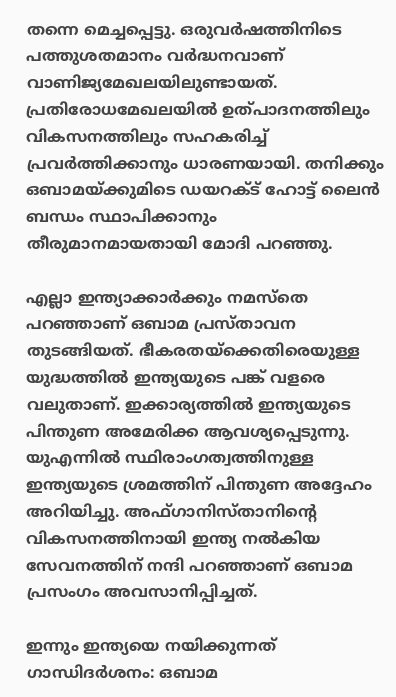തന്നെ മെച്ചപ്പെട്ടു. ഒരുവര്‍ഷത്തിനിടെ പത്തുശതമാനം വര്‍ദ്ധനവാണ് വാണിജ്യമേഖലയിലുണ്ടായത്. പ്രതിരോധമേഖലയില്‍ ഉത്പാദനത്തിലും വികസനത്തിലും സഹകരിച്ച് പ്രവര്‍ത്തിക്കാനും ധാരണയായി. തനിക്കും ഒബാമയ്ക്കുമിടെ ഡയറക്ട് ഹോട്ട് ലൈന്‍ ബന്ധം സ്ഥാപിക്കാനും തീരുമാനമായതായി മോദി പറഞ്ഞു.

എല്ലാ ഇന്ത്യാക്കാര്‍ക്കും നമസ്‌തെ പറഞ്ഞാണ് ഒബാമ പ്രസ്താവന തുടങ്ങിയത്. ഭീകരതയ്‌ക്കെതിരെയുള്ള യുദ്ധത്തില്‍ ഇന്ത്യയുടെ പങ്ക് വളരെ വലുതാണ്. ഇക്കാര്യത്തില്‍ ഇന്ത്യയുടെ പിന്തുണ അമേരിക്ക ആവശ്യപ്പെടുന്നു. യുഎന്നില്‍ സ്ഥിരാംഗത്വത്തിനുള്ള ഇന്ത്യയുടെ ശ്രമത്തിന് പിന്തുണ അദ്ദേഹം അറിയിച്ചു. അഫ്ഗാനിസ്താനിന്റെ വികസനത്തിനായി ഇന്ത്യ നല്‍കിയ സേവനത്തിന് നന്ദി പറഞ്ഞാണ് ഒബാമ പ്രസംഗം അവസാനിപ്പിച്ചത്.

ഇന്നും ഇന്ത്യയെ നയിക്കുന്നത് ഗാന്ധിദര്‍ശനം: ഒബാമ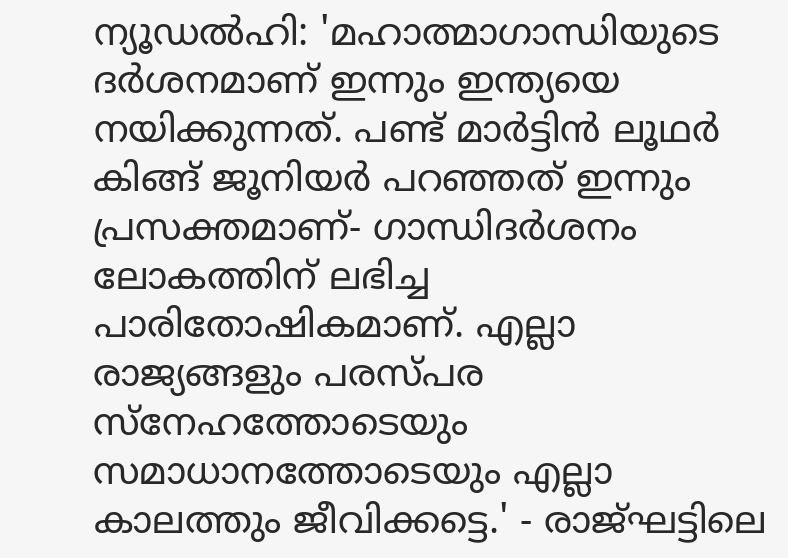ന്യൂഡല്‍ഹി: 'മഹാത്മാഗാന്ധിയുടെ ദര്‍ശനമാണ് ഇന്നും ഇന്ത്യയെ നയിക്കുന്നത്. പണ്ട് മാര്‍ട്ടിന്‍ ലൂഥര്‍ കിങ്ങ് ജൂനിയര്‍ പറഞ്ഞത് ഇന്നും പ്രസക്തമാണ്- ഗാന്ധിദര്‍ശനം ലോകത്തിന് ലഭിച്ച പാരിതോഷികമാണ്. എല്ലാ രാജ്യങ്ങളും പരസ്പര സ്‌നേഹത്തോടെയും സമാധാനത്തോടെയും എല്ലാ കാലത്തും ജീവിക്കട്ടെ.' - രാജ്ഘട്ടിലെ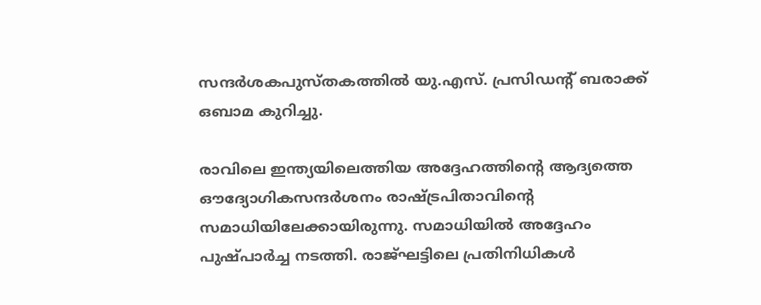സന്ദര്‍ശകപുസ്തകത്തില്‍ യു.എസ്. പ്രസിഡന്റ് ബരാക്ക് ഒബാമ കുറിച്ചു.

രാവിലെ ഇന്ത്യയിലെത്തിയ അദ്ദേഹത്തിന്റെ ആദ്യത്തെ ഔദ്യോഗികസന്ദര്‍ശനം രാഷ്ട്രപിതാവിന്റെ സമാധിയിലേക്കായിരുന്നു. സമാധിയില്‍ അദ്ദേഹം പുഷ്പാര്‍ച്ച നടത്തി. രാജ്ഘട്ടിലെ പ്രതിനിധികള്‍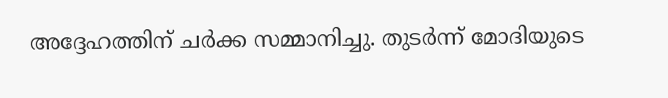അദ്ദേഹത്തിന് ചര്‍ക്ക സമ്മാനിച്ചു. തുടര്‍ന്ന് മോദിയുടെ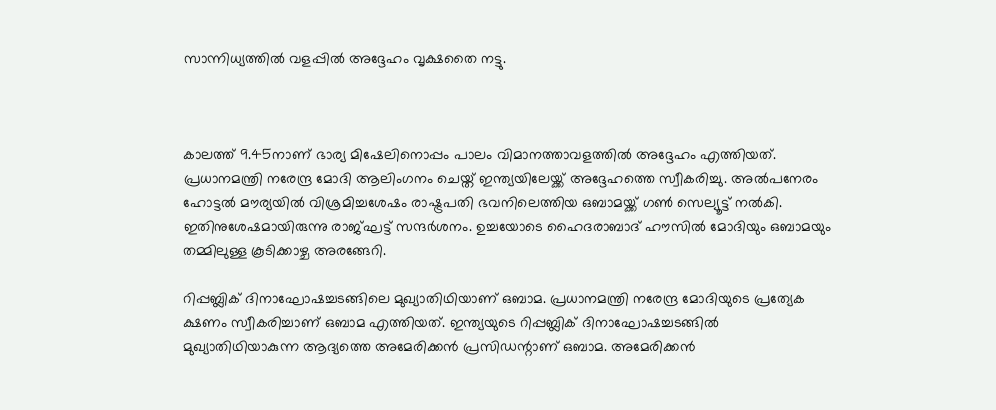സാന്നിധ്യത്തില്‍ വളപ്പില്‍ അദ്ദേഹം വൃക്ഷതൈ നട്ടു.



കാലത്ത് 9.45നാണ് ഭാര്യ മിഷേലിനൊപ്പം പാലം വിമാനത്താവളത്തില്‍ അദ്ദേഹം എത്തിയത്. പ്രധാനമന്ത്രി നരേന്ദ്ര മോദി ആലിംഗനം ചെയ്ത് ഇന്ത്യയിലേയ്ക്ക് അദ്ദേഹത്തെ സ്വീകരിച്ചു. അല്‍പനേരം ഹോട്ടല്‍ മൗര്യയില്‍ വിശ്രമിച്ചശേഷം രാഷ്ട്രപതി ഭവനിലെത്തിയ ഒബാമയ്ക്ക് ഗണ്‍ സെല്യൂട്ട് നല്‍കി. ഇതിനുശേഷമായിരുന്നു രാജ്ഘട്ട് സന്ദര്‍ശനം. ഉച്ചയോടെ ഹൈദരാബാദ് ഹൗസില്‍ മോദിയും ഒബാമയും തമ്മിലുള്ള കൂടിക്കാഴ്ച അരങ്ങേറി.

റിപ്പബ്ലിക് ദിനാഘോഷച്ചടങ്ങിലെ മുഖ്യാതിഥിയാണ് ഒബാമ. പ്രധാനമന്ത്രി നരേന്ദ്ര മോദിയുടെ പ്രത്യേക ക്ഷണം സ്വീകരിച്ചാണ് ഒബാമ എത്തിയത്. ഇന്ത്യയുടെ റിപ്പബ്ലിക് ദിനാഘോഷച്ചടങ്ങില്‍ മുഖ്യാതിഥിയാകുന്ന ആദ്യത്തെ അമേരിക്കന്‍ പ്രസിഡന്റാണ് ഒബാമ. അമേരിക്കന്‍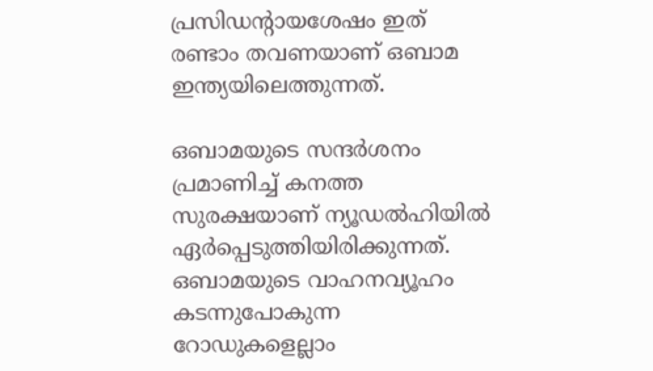പ്രസിഡന്റായശേഷം ഇത് രണ്ടാം തവണയാണ് ഒബാമ ഇന്ത്യയിലെത്തുന്നത്.

ഒബാമയുടെ സന്ദര്‍ശനം പ്രമാണിച്ച് കനത്ത സുരക്ഷയാണ് ന്യൂഡല്‍ഹിയില്‍ ഏര്‍പ്പെടുത്തിയിരിക്കുന്നത്. ഒബാമയുടെ വാഹനവ്യൂഹം കടന്നുപോകുന്ന റോഡുകളെല്ലാം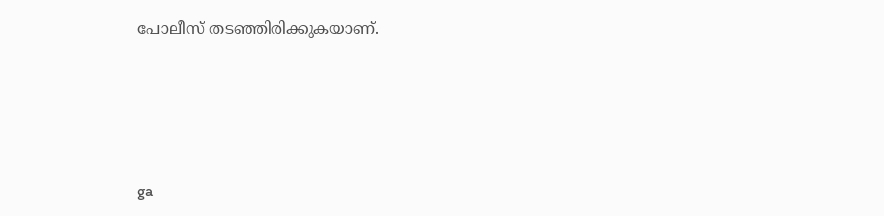പോലീസ് തടഞ്ഞിരിക്കുകയാണ്.






ga